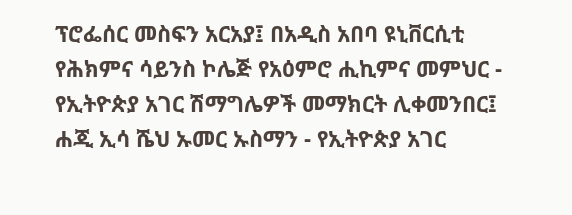ፕሮፌሰር መስፍን አርአያ፤ በአዲስ አበባ ዩኒቨርሲቲ የሕክምና ሳይንስ ኮሌጅ የአዕምሮ ሒኪምና መምህር - የኢትዮጵያ አገር ሽማግሌዎች መማክርት ሊቀመንበር፤ ሐጂ ኢሳ ሼህ ኡመር ኡስማን - የኢትዮጵያ አገር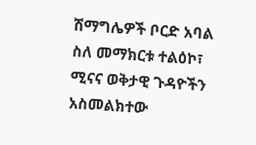ሽማግሌዎች ቦርድ አባል ስለ መማክርቱ ተልዕኮ፣ ሚናና ወቅታዊ ጉዳዮችን አስመልክተው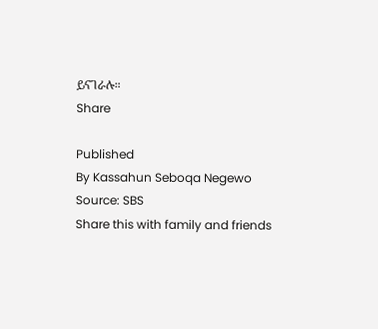ይናገራሉ።
Share

Published
By Kassahun Seboqa Negewo
Source: SBS
Share this with family and friends